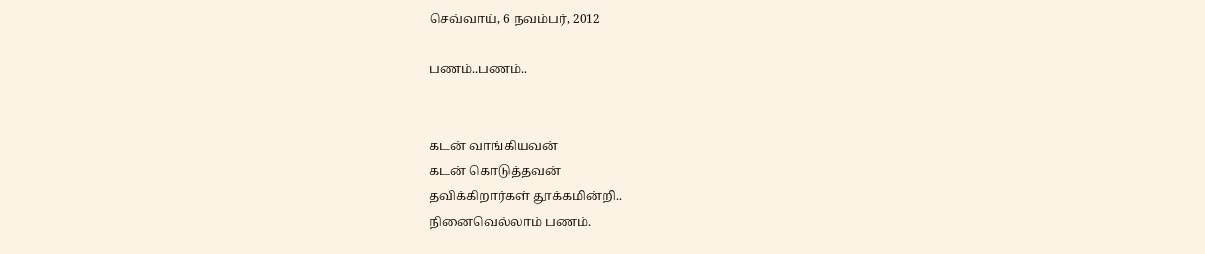செவ்வாய், 6 நவம்பர், 2012

பணம்..பணம்..


கடன் வாங்கியவன்
கடன் கொடுத்தவன்
தவிக்கிறார்கள் தூக்கமின்றி..
நினைவெல்லாம் பணம்.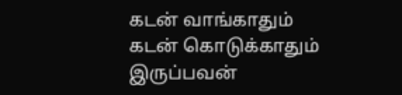கடன் வாங்காதும்
கடன் கொடுக்காதும்
இருப்பவன்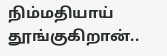நிம்மதியாய் தூங்குகிறான்..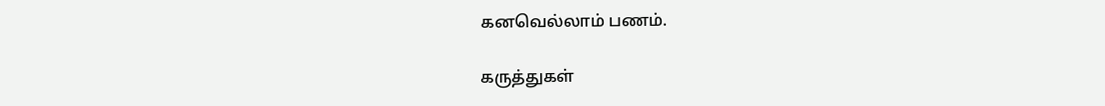கனவெல்லாம் பணம்.

கருத்துகள்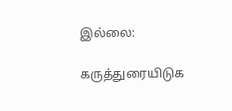இல்லை:

கருத்துரையிடுக